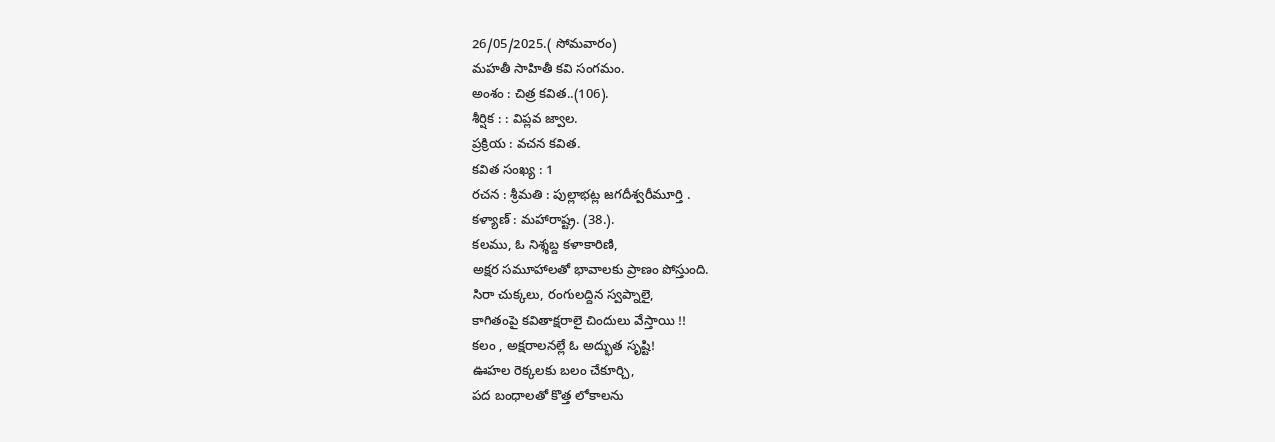26/05/2025.( సోమవారం)
మహతీ సాహితీ కవి సంగమం.
అంశం : చిత్ర కవిత..(106).
శీర్షిక : : విప్లవ జ్వాల.
ప్రక్రియ : వచన కవిత.
కవిత సంఖ్య : 1
రచన : శ్రీమతి : పుల్లాభట్ల జగదీశ్వరీమూర్తి .
కళ్యాణ్ : మహారాష్ట్ర. (38.).
కలము, ఓ నిశ్శబ్ద కళాకారిణి,
అక్షర సమూహాలతో భావాలకు ప్రాణం పోస్తుంది.
సిరా చుక్కలు, రంగులద్దిన స్వప్నాలై,
కాగితంపై కవితాక్షరాలై చిందులు వేస్తాయి !!
కలం , అక్షరాలనల్లే ఓ అద్భుత సృష్టి!
ఊహల రెక్కలకు బలం చేకూర్చి,
పద బంధాలతో కొత్త లోకాలను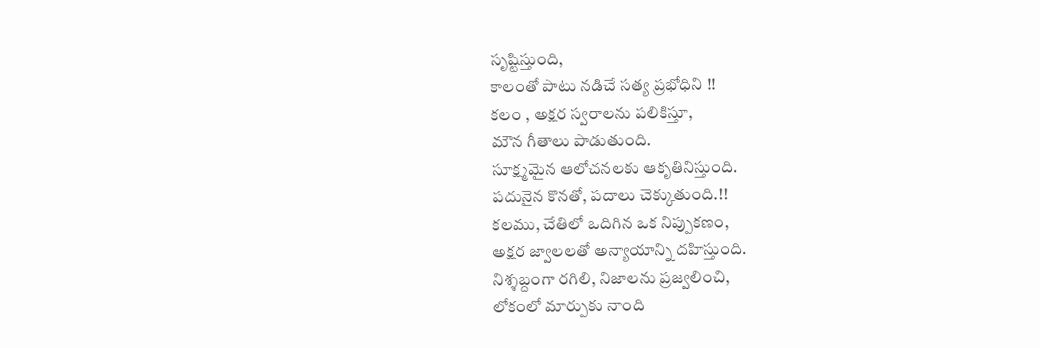సృష్టిస్తుంది,
కాలంతో పాటు నడిచే సత్య ప్రభోధిని !!
కలం , అక్షర స్వరాలను పలికిస్తూ,
మౌన గీతాలు పాడుతుంది.
సూక్ష్మమైన ఆలోచనలకు ఆకృతినిస్తుంది.
పదునైన కొనతో, పదాలు చెక్కుతుంది.!!
కలము, చేతిలో ఒదిగిన ఒక నిప్పుకణం,
అక్షర జ్వాలలతో అన్యాయాన్ని దహిస్తుంది.
నిశ్శబ్దంగా రగిలి, నిజాలను ప్రజ్వలించి,
లోకంలో మార్పుకు నాంది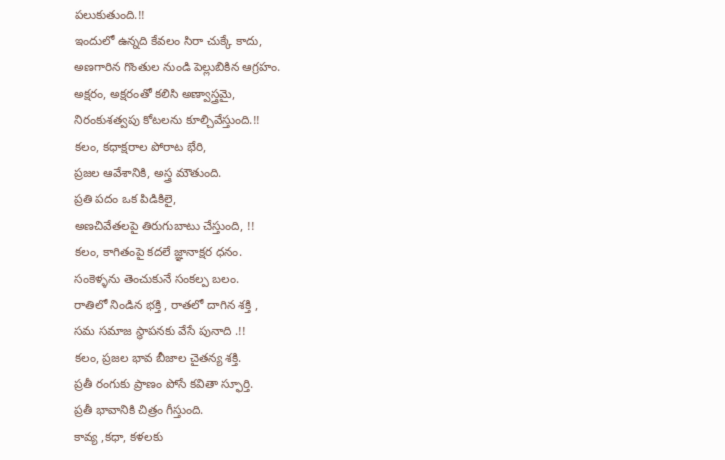పలుకుతుంది.!!
ఇందులో ఉన్నది కేవలం సిరా చుక్కే కాదు,
అణగారిన గొంతుల నుండి పెల్లుబికిన ఆగ్రహం.
అక్షరం, అక్షరంతో కలిసి అణ్వాస్త్రమై,
నిరంకుశత్వపు కోటలను కూల్చివేస్తుంది.!!
కలం, కధాక్షరాల పోరాట భేరి,
ప్రజల ఆవేశానికి, అస్త్ర మౌతుంది.
ప్రతి పదం ఒక పిడికిలై,
అణచివేతలపై తిరుగుబాటు చేస్తుంది, !!
కలం, కాగితంపై కదలే జ్ఞానాక్షర ధనం.
సంకెళ్ళను తెంచుకునే సంకల్ప బలం.
రాతిలో నిండిన భక్తి , రాతలో దాగిన శక్తి ,
సమ సమాజ స్థాపనకు వేసే పునాది .!!
కలం, ప్రజల భావ బీజాల చైతన్య శక్తి.
ప్రతీ రంగుకు ప్రాణం పోసే కవితా స్ఫూర్తి.
ప్రతీ భావానికి చిత్రం గీస్తుంది.
కావ్య ,కధా, కళలకు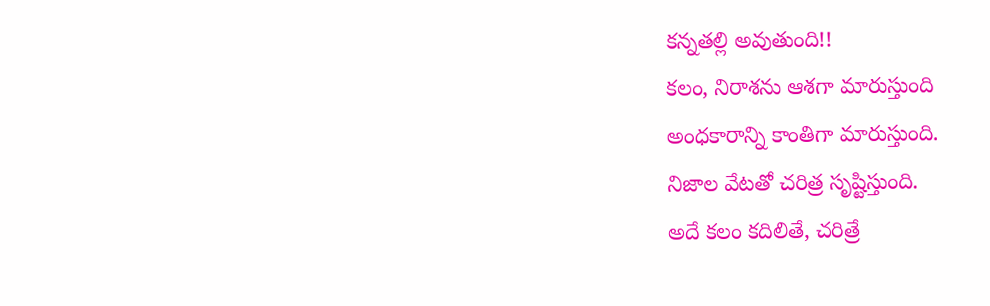కన్నతల్లి అవుతుంది!!
కలం, నిరాశను ఆశగా మారుస్తుంది
అంధకారాన్ని కాంతిగా మారుస్తుంది.
నిజాల వేటతో చరిత్ర సృష్టిస్తుంది.
అదే కలం కదిలితే, చరిత్రే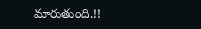మారుతుంది.!!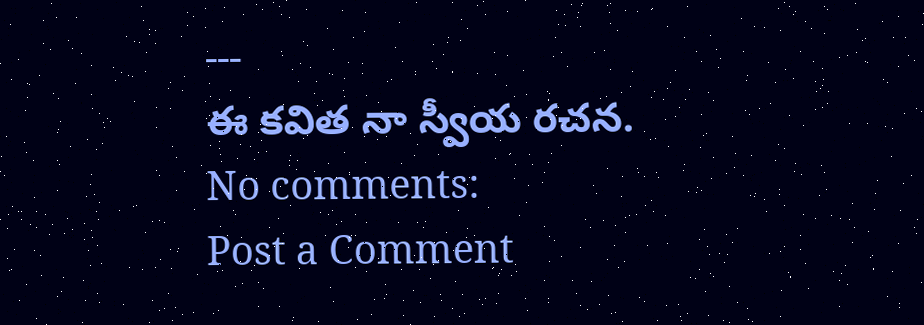---
ఈ కవిత నా స్వీయ రచన.
No comments:
Post a Comment